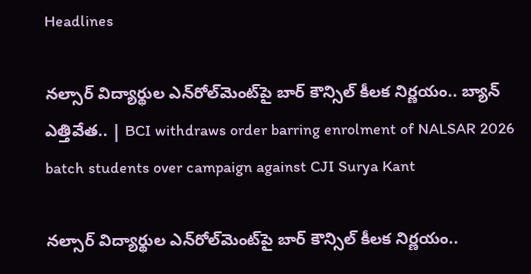Headlines

నల్సార్ విద్యార్థుల ఎన్‌రోల్‌మెంట్‌పై బార్ కౌన్సిల్ కీలక నిర్ణయం.. బ్యాన్ ఎత్తివేత.. | BCI withdraws order barring enrolment of NALSAR 2026 batch students over campaign against CJI Surya Kant

నల్సార్ విద్యార్థుల ఎన్‌రోల్‌మెంట్‌పై బార్ కౌన్సిల్ కీలక నిర్ణయం..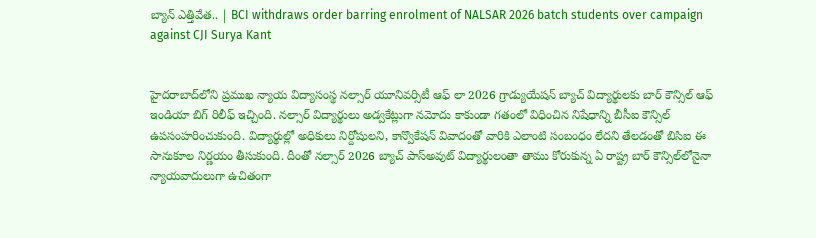బ్యాన్ ఎత్తివేత.. | BCI withdraws order barring enrolment of NALSAR 2026 batch students over campaign against CJI Surya Kant


హైదరాబాద్‌లోని ప్రముఖ న్యాయ విద్యాసంస్థ నల్సార్ యూనివర్సిటీ ఆఫ్ లా 2026 గ్రాడ్యుయేషన్ బ్యాచ్ విద్యార్థులకు బార్ కౌన్సిల్ ఆఫ్ ఇండియా బిగ్ రిలీఫ్ ఇచ్చింది. నల్సార్ విద్యార్థులు అడ్వకేట్లుగా నమోదు కాకుండా గతంలో విధించిన నిషేధాన్ని బీసీఐ కౌన్సిల్ ఉపసంహరించుకుంది. విద్యార్థుల్లో అధికులు నిర్దోషులని, కాన్వొకేషన్ వివాదంతో వారికి ఎలాంటి సంబంధం లేదని తేలడంతో బిసిఐ ఈ సానుకూల నిర్ణయం తీసుకుంది. దీంతో నల్సార్ 2026 బ్యాచ్ పాస్‌అవుట్ విద్యార్థులంతా తాము కోరుకున్న ఏ రాష్ట్ర బార్ కౌన్సిల్‌లోనైనా న్యాయవాదులుగా ఉచితంగా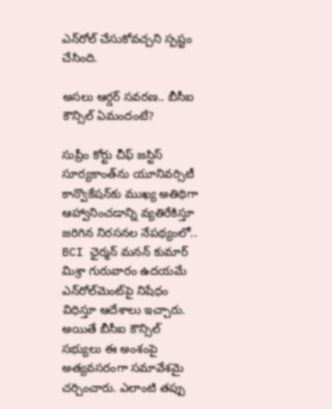ఎన్‌రోల్ చేసుకోవచ్చని స్పష్టం చేసింది.

అసలు ఆర్డర్ సవరణ.. బీసీఐ కౌన్సిల్ ఏమందంటే?

సుప్రీం కోర్టు చీఫ్ జస్టిస్ సూర్యకాంత్‌ను యూనివర్సిటీ కాన్వొకేషన్‌కు ముఖ్య అతిథిగా ఆహ్వానించడాన్ని వ్యతిరేకిస్తూ జరిగిన నిరసనల నేపథ్యంలో.. BCI ఛైర్మన్ మనన్ కుమార్ మిశ్రా గురువారం ఉదయమే ఎన్‌రోల్‌మెంట్‌పై నిషేధం విధిస్తూ ఆదేశాలు ఇచ్చారు. అయితే బీసీఐ కౌన్సిల్ సభ్యులు ఈ అంశంపై అత్యవసరంగా సమావేశమై చర్చించారు. ఎలాంటి తప్పు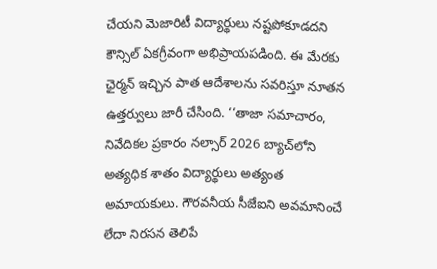చేయని మెజారిటీ విద్యార్థులు నష్టపోకూడదని కౌన్సిల్ ఏకగ్రీవంగా అభిప్రాయపడింది. ఈ మేరకు ఛైర్మన్ ఇచ్చిన పాత ఆదేశాలను సవరిస్తూ నూతన ఉత్తర్వులు జారీ చేసింది. ‘‘తాజా సమాచారం, నివేదికల ప్రకారం నల్సార్ 2026 బ్యాచ్‌లోని అత్యధిక శాతం విద్యార్థులు అత్యంత అమాయకులు. గౌరవనీయ సీజేఐని అవమానించే లేదా నిరసన తెలిపే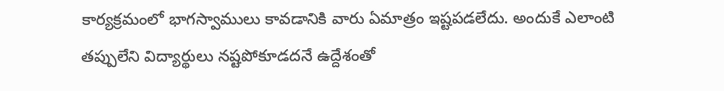కార్యక్రమంలో భాగస్వాములు కావడానికి వారు ఏమాత్రం ఇష్టపడలేదు. అందుకే ఎలాంటి తప్పులేని విద్యార్థులు నష్టపోకూడదనే ఉద్దేశంతో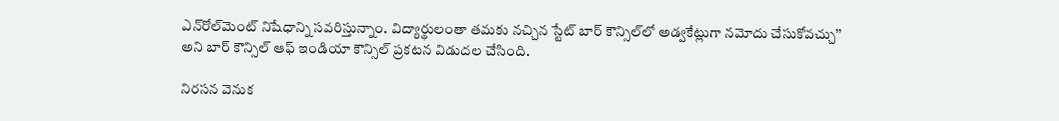ఎన్‌రోల్‌మెంట్ నిషేధాన్ని సవరిస్తున్నాం. విద్యార్థులంతా తమకు నచ్చిన స్టేట్ బార్ కౌన్సిల్‌లో అడ్వకేట్లుగా నమోదు చేసుకోవచ్చు’’ అని బార్ కౌన్సిల్ ఆఫ్ ఇండియా కౌన్సిల్ ప్రకటన విడుదల చేసింది.

నిరసన వెనుక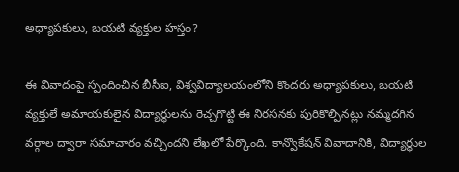అధ్యాపకులు, బయటి వ్యక్తుల హస్తం?

ఈ వివాదంపై స్పందించిన బీసీఐ, విశ్వవిద్యాలయంలోని కొందరు అధ్యాపకులు, బయటి వ్యక్తులే అమాయకులైన విద్యార్థులను రెచ్చగొట్టి ఈ నిరసనకు పురికొల్పినట్లు నమ్మదగిన వర్గాల ద్వారా సమాచారం వచ్చిందని లేఖలో పేర్కొంది. కాన్వొకేషన్ వివాదానికి, విద్యార్థుల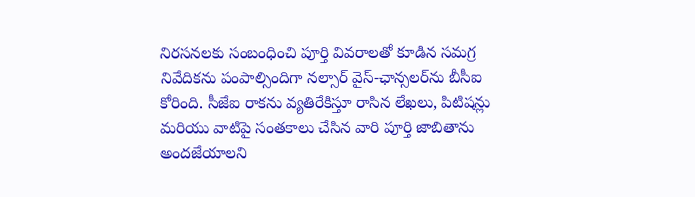నిరసనలకు సంబంధించి పూర్తి వివరాలతో కూడిన సమగ్ర నివేదికను పంపాల్సిందిగా నల్సార్ వైస్-ఛాన్సలర్‌ను బీసీఐ కోరింది. సీజేఐ రాకను వ్యతిరేకిస్తూ రాసిన లేఖలు, పిటిషన్లు మరియు వాటిపై సంతకాలు చేసిన వారి పూర్తి జాబితాను అందజేయాలని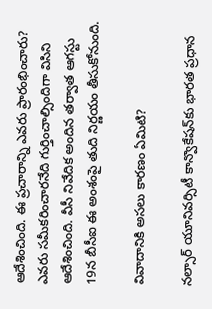ఆదేశించింది. ఈ ప్రచారాన్ని ఎవరు ప్రారంభించారు? ఎవరు సమీకరించారనేది గుర్తించాల్సిందిగా విసిని ఆదేశించింది. వీసీ నివేదిక అందిన తర్వాత ఆగస్టు 19న బీసీఐ ఈ అంశంపై తుది నిర్ణయం తీసుకోనుంది.

వివాదానికి అసలు కారణం ఏమిటి?

నల్సార్ యూనివర్సిటీ కాన్వొకేషన్‌కు భారత ప్రధాన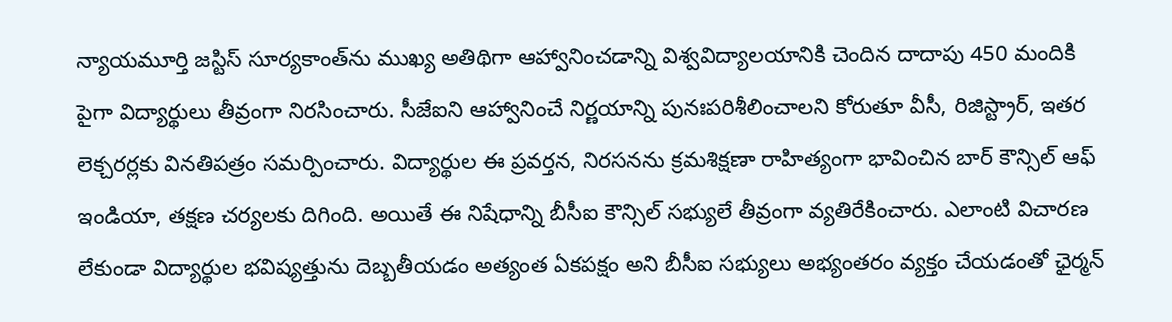న్యాయమూర్తి జస్టిస్ సూర్యకాంత్‌ను ముఖ్య అతిథిగా ఆహ్వానించడాన్ని విశ్వవిద్యాలయానికి చెందిన దాదాపు 450 మందికి పైగా విద్యార్థులు తీవ్రంగా నిరసించారు. సీజేఐని ఆహ్వానించే నిర్ణయాన్ని పునఃపరిశీలించాలని కోరుతూ వీసీ, రిజిస్ట్రార్, ఇతర లెక్చరర్లకు వినతిపత్రం సమర్పించారు. విద్యార్థుల ఈ ప్రవర్తన, నిరసనను క్రమశిక్షణా రాహిత్యంగా భావించిన బార్ కౌన్సిల్ ఆఫ్ ఇండియా, తక్షణ చర్యలకు దిగింది. అయితే ఈ నిషేధాన్ని బీసీఐ కౌన్సిల్ సభ్యులే తీవ్రంగా వ్యతిరేకించారు. ఎలాంటి విచారణ లేకుండా విద్యార్థుల భవిష్యత్తును దెబ్బతీయడం అత్యంత ఏకపక్షం అని బీసీఐ సభ్యులు అభ్యంతరం వ్యక్తం చేయడంతో ఛైర్మన్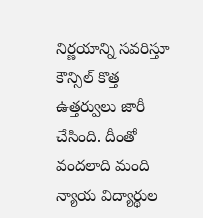నిర్ణయాన్ని సవరిస్తూ కౌన్సిల్ కొత్త ఉత్తర్వులు జారీ చేసింది. దీంతో వందలాది మంది న్యాయ విద్యార్థుల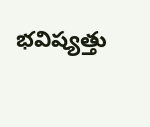భవిష్యత్తు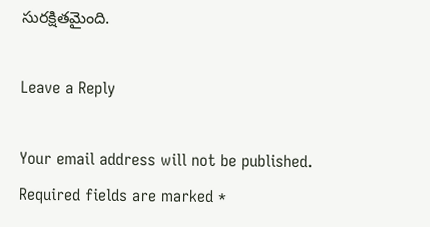సురక్షితమైంది.

Leave a Reply

Your email address will not be published. Required fields are marked *